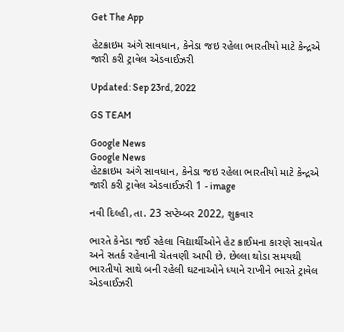Get The App

હેટક્રાઇમ અંગે સાવધાન, કેનેડા જઇ રહેલા ભારતીયો માટે કેન્દ્રએ જારી કરી ટ્રાવેલ એડવાઈઝરી

Updated: Sep 23rd, 2022

GS TEAM

Google News
Google News
હેટક્રાઇમ અંગે સાવધાન, કેનેડા જઇ રહેલા ભારતીયો માટે કેન્દ્રએ જારી કરી ટ્રાવેલ એડવાઈઝરી 1 - image

નવી દિલ્હી,તા. 23 સપ્ટેમ્બર 2022, શુક્રવાર

ભારતે કેનેડા જઈ રહેલા વિદ્યાર્થીઓને હેટ ક્રાઈમના કારણે સાવચેત અને સતર્ક રહેવાની ચેતવણી આપી છે. છેલ્લા થોડા સમયથી ભારતીયો સાથે બની રહેલી ઘટનાઓને ધ્યાને રાખીને ભારતે ટ્રાવેલ એડવાઈઝરી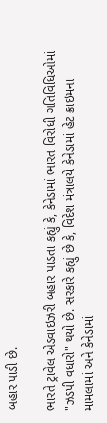બહાર પાડી છે.

ભારતે ટ્રાવેલ એડવાઇઝરી બહાર પાડતા કહ્યું કે, કેનેડામાં ભારત વિરોધી ગતિવિધિઓમાં "ઝડપી વધારો" થયો છે. સરકારે કહ્યું છે કે, વિદેશ મંત્રાલયે કેનેડામાં હેટ ક્રાઇમના મામલામાં અને કેનેડામાં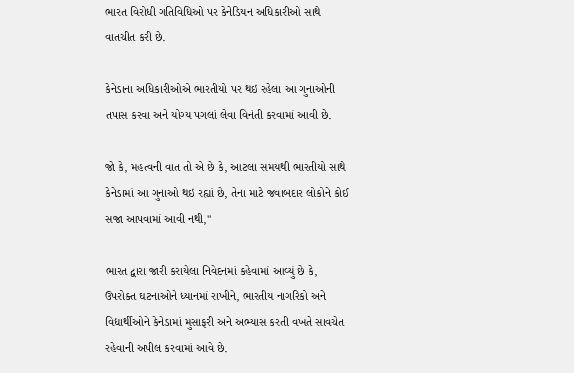ભારત વિરોધી ગતિવિધિઓ પર કેનેડિયન અધિકારીઓ સાથે વાતચીત કરી છે.

કેનેડાના અધિકારીઓએ ભારતીયો પર થઇ રહેલા આ ગુનાઓની તપાસ કરવા અને યોગ્ય પગલાં લેવા વિનંતી કરવામાં આવી છે.

જો કે, મહત્વની વાત તો એ છે કે, આટલા સમયથી ભારતીયો સાથે કેનેડામાં આ ગુનાઓ થઇ રહ્યાં છે, તેના માટે જવાબદાર લોકોને કોઈ સજા આપવામાં આવી નથી,"

ભારત દ્વારા જારી કરાયેલા નિવેદનમાં કહેવામાં આવ્યું છે કે, ઉપરોક્ત ઘટનાઓને ધ્યાનમાં રાખીને, ભારતીય નાગરિકો અને વિદ્યાર્થીઓને કેનેડામાં મુસાફરી અને અભ્યાસ કરતી વખતે સાવચેત રહેવાની અપીલ કરવામાં આવે છે.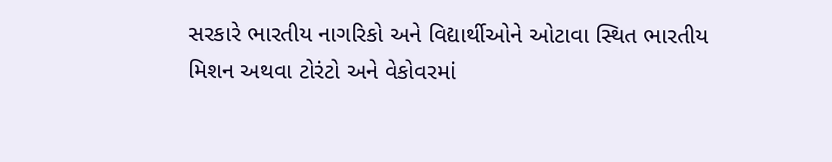સરકારે ભારતીય નાગરિકો અને વિદ્યાર્થીઓને ઓટાવા સ્થિત ભારતીય મિશન અથવા ટોરંટો અને વેકોવરમાં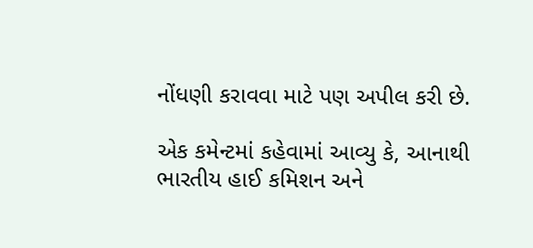નોંધણી કરાવવા માટે પણ અપીલ કરી છે.

એક કમેન્ટમાં કહેવામાં આવ્યુ કે, આનાથી ભારતીય હાઈ કમિશન અને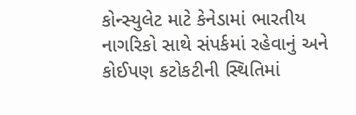કોન્સ્યુલેટ માટે કેનેડામાં ભારતીય નાગરિકો સાથે સંપર્કમાં રહેવાનું અને કોઈપણ કટોકટીની સ્થિતિમાં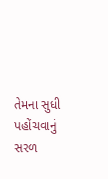તેમના સુધી પહોંચવાનું સરળ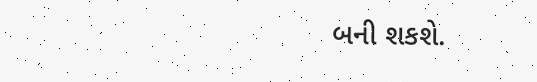બની શકશે.